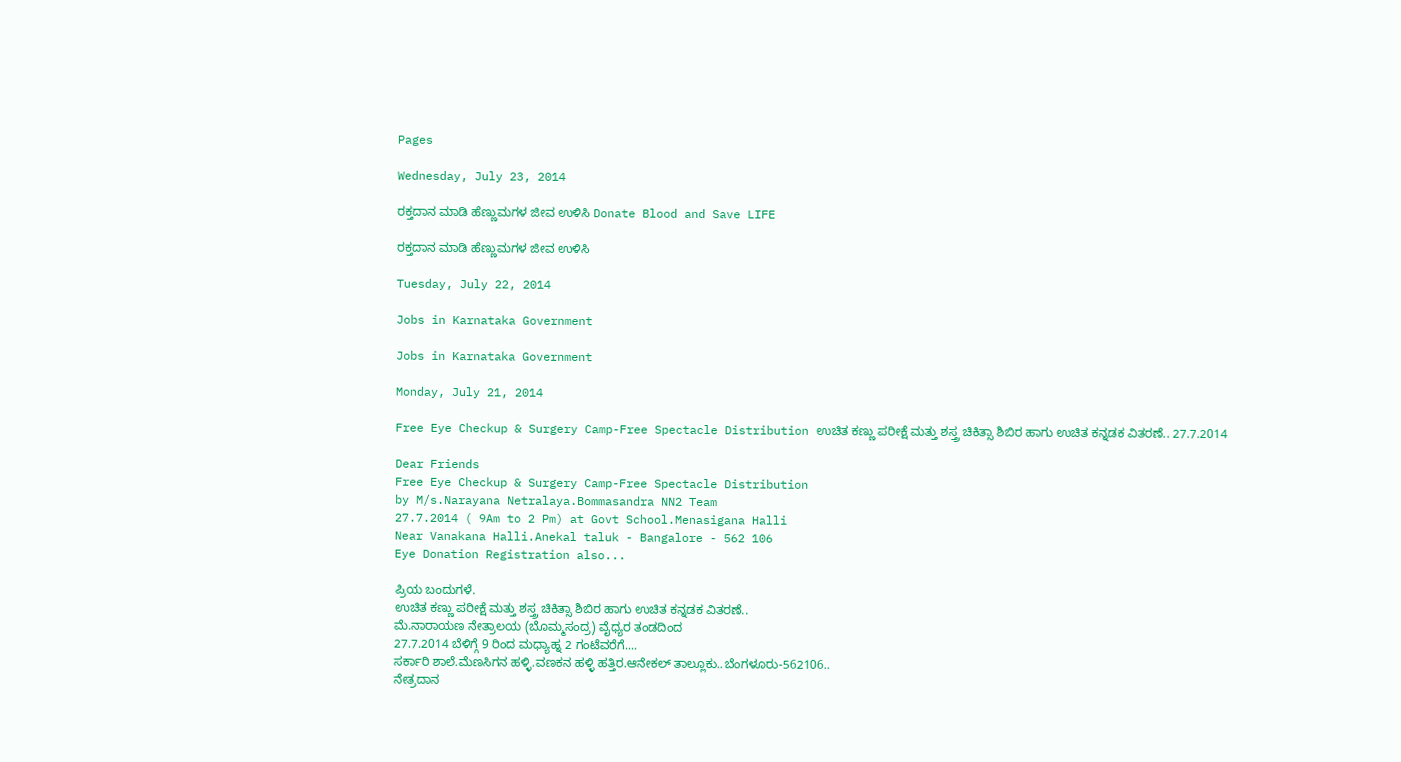Pages

Wednesday, July 23, 2014

ರಕ್ತದಾನ ಮಾಡಿ ಹೆಣ್ಣುಮಗಳ ಜೀವ ಉಳಿಸಿ Donate Blood and Save LIFE

ರಕ್ತದಾನ ಮಾಡಿ ಹೆಣ್ಣುಮಗಳ ಜೀವ ಉಳಿಸಿ

Tuesday, July 22, 2014

Jobs in Karnataka Government

Jobs in Karnataka Government

Monday, July 21, 2014

Free Eye Checkup & Surgery Camp-Free Spectacle Distribution ಉಚಿತ ಕಣ್ಣು ಪರೀಕ್ಷೆ ಮತ್ತು ಶಸ್ತ್ರ ಚಿಕಿತ್ಸಾ ಶಿಬಿರ ಹಾಗು ಉಚಿತ ಕನ್ನಡಕ ವಿತರಣೆ.. 27.7.2014

Dear Friends
Free Eye Checkup & Surgery Camp-Free Spectacle Distribution
by M/s.Narayana Netralaya.Bommasandra NN2 Team
27.7.2014 ( 9Am to 2 Pm) at Govt School.Menasigana Halli
Near Vanakana Halli.Anekal taluk - Bangalore - 562 106
Eye Donation Registration also...

ಪ್ರಿಯ ಬಂದುಗಳೆ.
ಉಚಿತ ಕಣ್ಣು ಪರೀಕ್ಷೆ ಮತ್ತು ಶಸ್ತ್ರ ಚಿಕಿತ್ಸಾ ಶಿಬಿರ ಹಾಗು ಉಚಿತ ಕನ್ನಡಕ ವಿತರಣೆ..
ಮೆ.ನಾರಾಯಣ ನೇತ್ರಾಲಯ (ಬೊಮ್ಮಸಂದ್ರ) ವೈಧ್ಯರ ತಂಡದಿಂದ
27.7.2014 ಬೆಳಿಗ್ಗೆ 9 ರಿಂದ ಮಧ್ಯಾಹ್ನ 2 ಗಂಟೆವರೆಗೆ....
ಸರ್ಕಾರಿ ಶಾಲೆ.ಮೆಣಸಿಗನ ಹಳ್ಳಿ.ವಣಕನ ಹಳ್ಳಿ ಹತ್ತಿರ.ಆನೇಕಲ್ ತಾಲ್ಲೂಕು..ಬೆಂಗಳೂರು-562106..
ನೇತ್ರದಾನ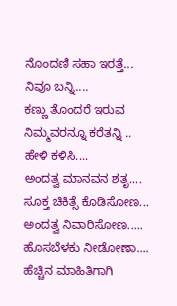ನೊಂದಣಿ ಸಹಾ ಇರತ್ತೆ...
ನಿವೂ ಬನ್ನಿ....
ಕಣ್ಣು ತೊಂದರೆ ಇರುವ
ನಿಮ್ಮವರನ್ನೂ ಕರೆತನ್ನಿ ..
ಹೇಳಿ ಕಳಿಸಿ....
ಅಂದತ್ವ ಮಾನವನ ಶತೃ....
ಸೂಕ್ತ ಚಿಕಿತ್ಸೆ ಕೊಡಿಸೋಣ...
ಅಂದತ್ವ ನಿವಾರಿಸೋಣ.....
ಹೊಸಬೆಳಕು ನೀಡೋಣಾ....
ಹೆಚ್ಚಿನ ಮಾಹಿತಿಗಾಗಿ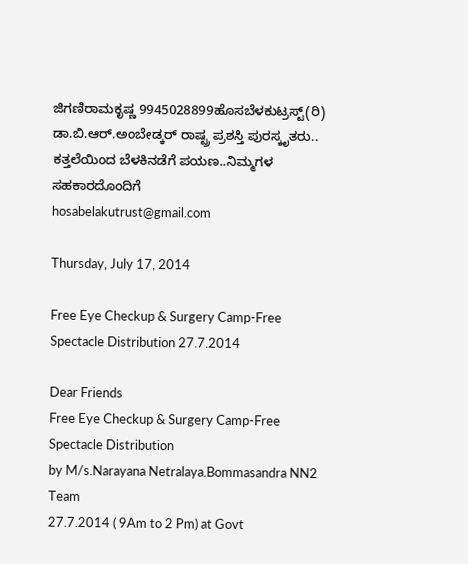ಜಿಗಣಿರಾಮಕೃಷ್ಣ 9945028899ಹೊಸಬೆಳಕುಟ್ರಸ್ಟ್(ರಿ)
ಡಾ.ಬಿ.ಆರ್.ಅಂಬೇಡ್ಕರ್ ರಾಷ್ಟ್ರ ಪ್ರಶಸ್ತಿ ಪುರಸ್ಕೃತರು..
ಕತ್ತಲೆಯಿಂದ ಬೆಳಕಿನಡೆಗೆ ಪಯಣ..ನಿಮ್ಮಗಳ ಸಹಕಾರದೊಂದಿಗೆ
hosabelakutrust@gmail.com

Thursday, July 17, 2014

Free Eye Checkup & Surgery Camp-Free Spectacle Distribution 27.7.2014

Dear Friends
Free Eye Checkup & Surgery Camp-Free Spectacle Distribution
by M/s.Narayana Netralaya.Bommasandra NN2 Team
27.7.2014 ( 9Am to 2 Pm) at Govt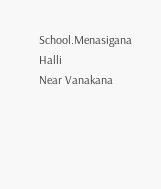School.Menasigana Halli
Near Vanakana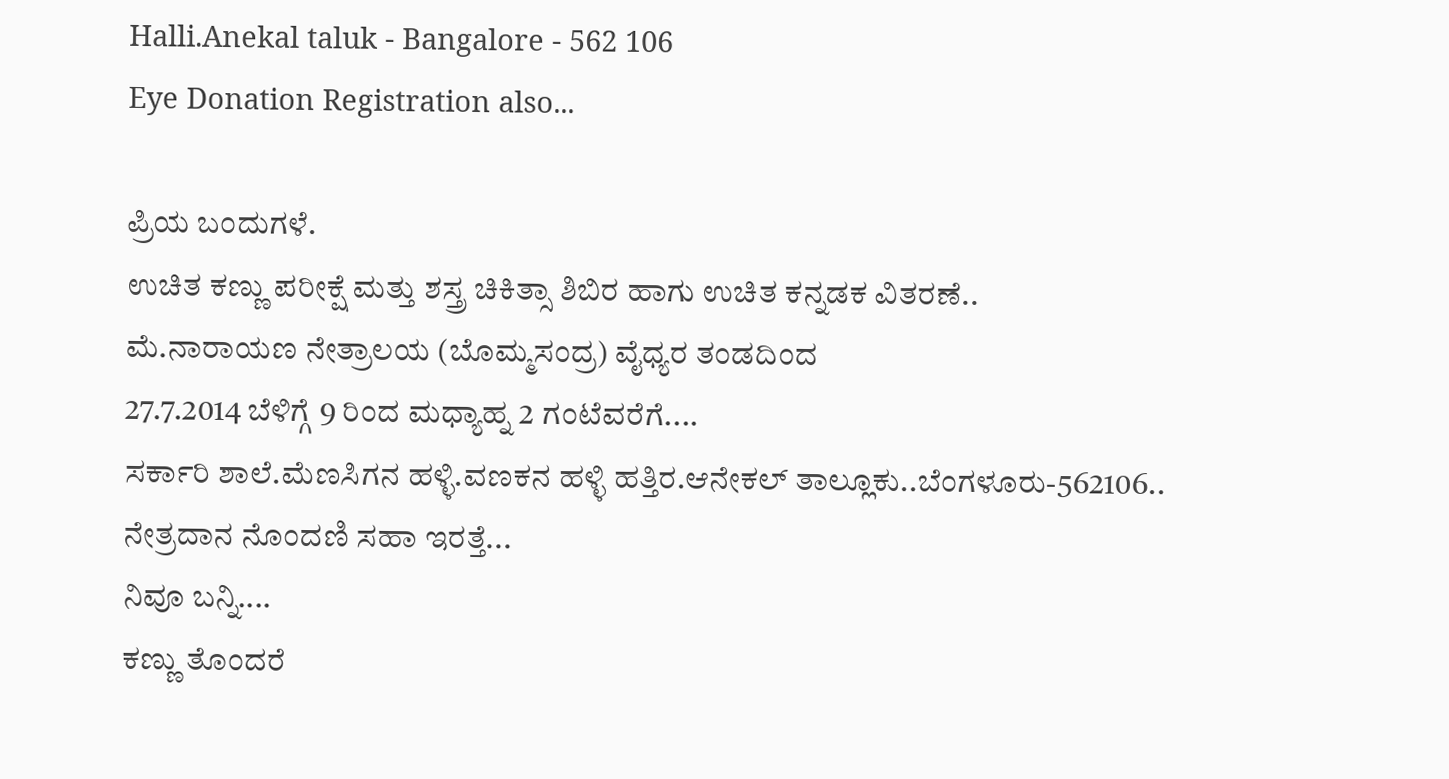Halli.Anekal taluk - Bangalore - 562 106
Eye Donation Registration also...

ಪ್ರಿಯ ಬಂದುಗಳೆ.
ಉಚಿತ ಕಣ್ಣು ಪರೀಕ್ಷೆ ಮತ್ತು ಶಸ್ತ್ರ ಚಿಕಿತ್ಸಾ ಶಿಬಿರ ಹಾಗು ಉಚಿತ ಕನ್ನಡಕ ವಿತರಣೆ..
ಮೆ.ನಾರಾಯಣ ನೇತ್ರಾಲಯ (ಬೊಮ್ಮಸಂದ್ರ) ವೈಧ್ಯರ ತಂಡದಿಂದ
27.7.2014 ಬೆಳಿಗ್ಗೆ 9 ರಿಂದ ಮಧ್ಯಾಹ್ನ 2 ಗಂಟೆವರೆಗೆ....
ಸರ್ಕಾರಿ ಶಾಲೆ.ಮೆಣಸಿಗನ ಹಳ್ಳಿ.ವಣಕನ ಹಳ್ಳಿ ಹತ್ತಿರ.ಆನೇಕಲ್ ತಾಲ್ಲೂಕು..ಬೆಂಗಳೂರು-562106..
ನೇತ್ರದಾನ ನೊಂದಣಿ ಸಹಾ ಇರತ್ತೆ...
ನಿವೂ ಬನ್ನಿ....
ಕಣ್ಣು ತೊಂದರೆ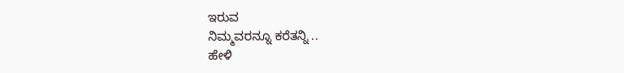ಇರುವ
ನಿಮ್ಮವರನ್ನೂ ಕರೆತನ್ನಿ ..
ಹೇಳಿ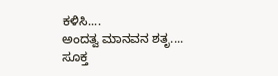ಕಳಿಸಿ....
ಅಂದತ್ವ ಮಾನವನ ಶತೃ....
ಸೂಕ್ತ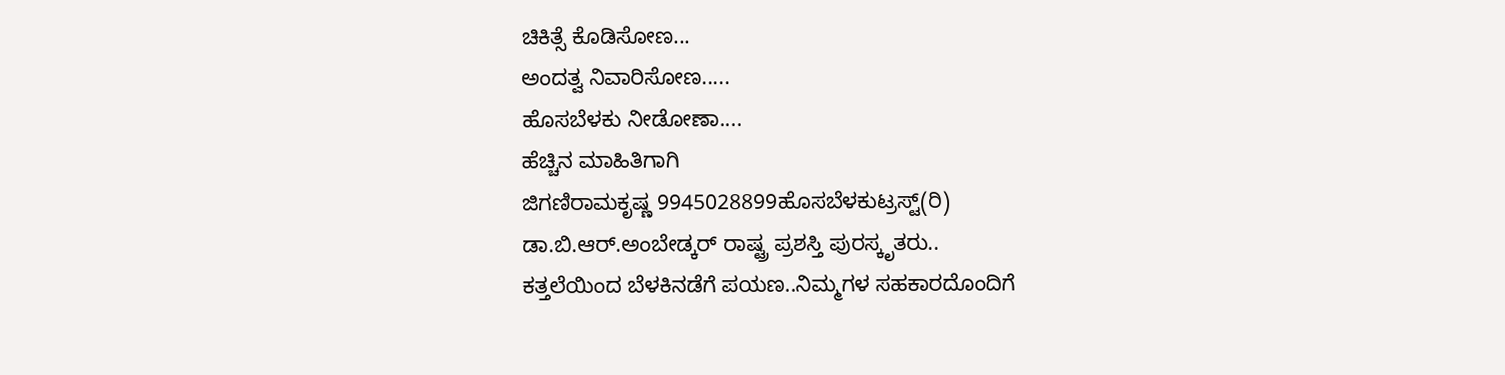ಚಿಕಿತ್ಸೆ ಕೊಡಿಸೋಣ...
ಅಂದತ್ವ ನಿವಾರಿಸೋಣ.....
ಹೊಸಬೆಳಕು ನೀಡೋಣಾ....
ಹೆಚ್ಚಿನ ಮಾಹಿತಿಗಾಗಿ
ಜಿಗಣಿರಾಮಕೃಷ್ಣ 9945028899ಹೊಸಬೆಳಕುಟ್ರಸ್ಟ್(ರಿ)
ಡಾ.ಬಿ.ಆರ್.ಅಂಬೇಡ್ಕರ್ ರಾಷ್ಟ್ರ ಪ್ರಶಸ್ತಿ ಪುರಸ್ಕೃತರು..
ಕತ್ತಲೆಯಿಂದ ಬೆಳಕಿನಡೆಗೆ ಪಯಣ..ನಿಮ್ಮಗಳ ಸಹಕಾರದೊಂದಿಗೆ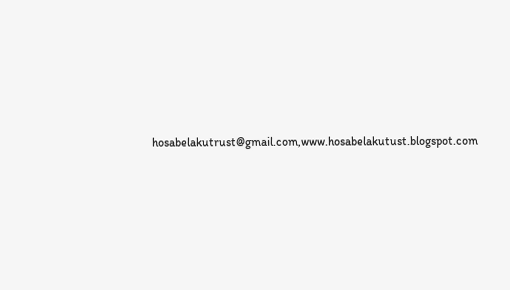hosabelakutrust@gmail.com,www.hosabelakutust.blogspot.com